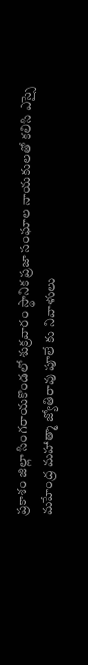ప్రకాశం జిల్లా సింగరాయకొండలో శుక్రవారం స్థానిక ప్రజా సంఘాల నాయకులతో కలిసి ఎస్సై మహేంద్ర మహాత్మా జ్యోతిరావు పూలే కు నివాళులు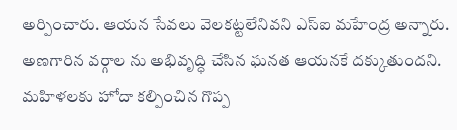అర్పించారు. ఆయన సేవలు వెలకట్టలేనివని ఎస్ఐ మహేంద్ర అన్నారు. అణగారిన వర్గాల ను అభివృద్ధి చేసిన ఘనత ఆయనకే దక్కుతుందని. మహిళలకు హోదా కల్పించిన గొప్ప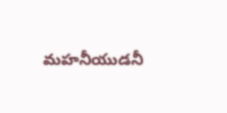మహనీయుడనీ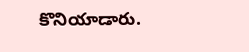కొనియాడారు.